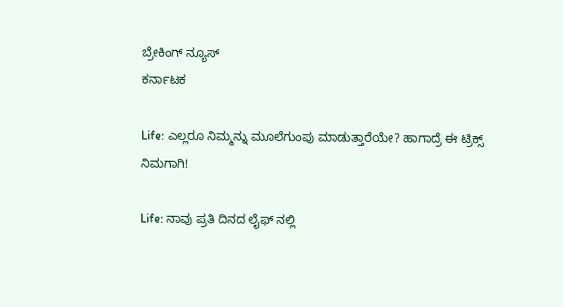ಬ್ರೇಕಿಂಗ್ ನ್ಯೂಸ್
ಕರ್ನಾಟಕ

Life: ಎಲ್ಲರೂ ನಿಮ್ಮನ್ನು ಮೂಲೆಗುಂಪು ಮಾಡುತ್ತಾರೆಯೇ? ಹಾಗಾದ್ರೆ ಈ ಟ್ರಿಕ್ಸ್ ನಿಮಗಾಗಿ!

Life: ನಾವು ಪ್ರತಿ ದಿನದ ಲೈಫ್ ನಲ್ಲಿ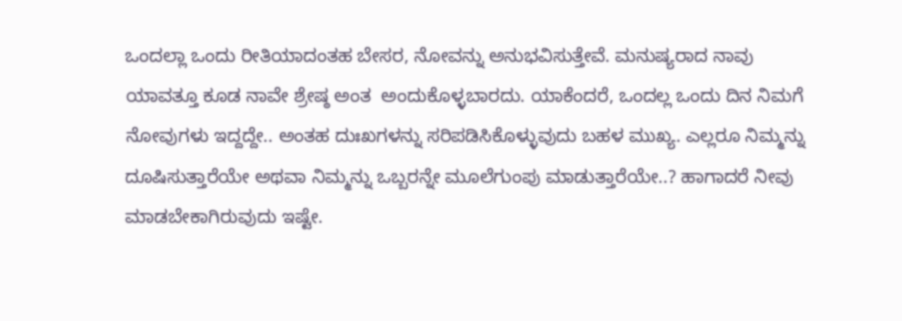ಒಂದಲ್ಲಾ ಒಂದು ರೀತಿಯಾದಂತಹ ಬೇಸರ, ನೋವನ್ನು ಅನುಭವಿಸುತ್ತೇವೆ. ಮನುಷ್ಯರಾದ ನಾವು ಯಾವತ್ತೂ ಕೂಡ ನಾವೇ ಶ್ರೇಷ್ಠ ಅಂತ  ಅಂದುಕೊಳ್ಳಬಾರದು. ಯಾಕೆಂದರೆ, ಒಂದಲ್ಲ ಒಂದು ದಿನ ನಿಮಗೆ ನೋವುಗಳು ಇದ್ದದ್ದೇ.. ಅಂತಹ ದುಃಖಗಳನ್ನು ಸರಿಪಡಿಸಿಕೊಳ್ಳುವುದು ಬಹಳ ಮುಖ್ಯ. ಎಲ್ಲರೂ ನಿಮ್ಮನ್ನು ದೂಷಿಸುತ್ತಾರೆಯೇ ಅಥವಾ ನಿಮ್ಮನ್ನು ಒಬ್ಬರನ್ನೇ ಮೂಲೆಗುಂಪು ಮಾಡುತ್ತಾರೆಯೇ..? ಹಾಗಾದರೆ ನೀವು ಮಾಡಬೇಕಾಗಿರುವುದು ಇಷ್ಟೇ.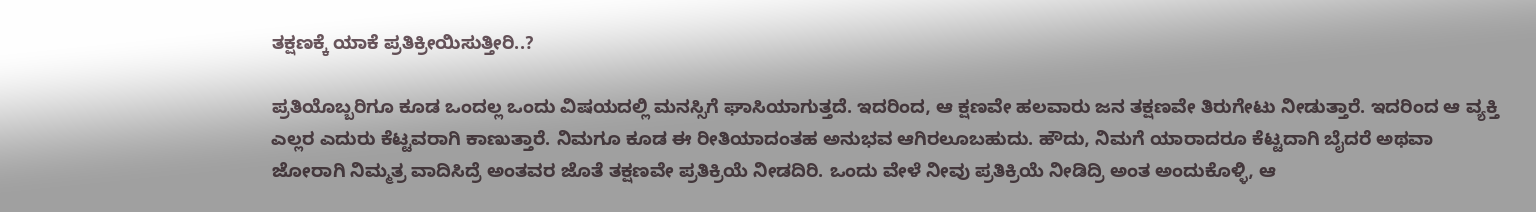ತಕ್ಷಣಕ್ಕೆ ಯಾಕೆ ಪ್ರತಿಕ್ರೀಯಿಸುತ್ತೀರಿ..?

ಪ್ರತಿಯೊಬ್ಬರಿಗೂ ಕೂಡ ಒಂದಲ್ಲ ಒಂದು ವಿಷಯದಲ್ಲಿ ಮನಸ್ಸಿಗೆ ಘಾಸಿಯಾಗುತ್ತದೆ. ಇದರಿಂದ, ಆ ಕ್ಷಣವೇ ಹಲವಾರು ಜನ ತಕ್ಷಣವೇ ತಿರುಗೇಟು ನೀಡುತ್ತಾರೆ. ಇದರಿಂದ ಆ ವ್ಯಕ್ತಿ ಎಲ್ಲರ ಎದುರು ಕೆಟ್ಟವರಾಗಿ ಕಾಣುತ್ತಾರೆ. ನಿಮಗೂ ಕೂಡ ಈ ರೀತಿಯಾದಂತಹ ಅನುಭವ ಆಗಿರಲೂಬಹುದು. ಹೌದು, ನಿಮಗೆ ಯಾರಾದರೂ ಕೆಟ್ಟದಾಗಿ ಬೈದರೆ ಅಥವಾ ಜೋರಾಗಿ ನಿಮ್ಮತ್ರ ವಾದಿಸಿದ್ರೆ ಅಂತವರ ಜೊತೆ ತಕ್ಷಣವೇ ಪ್ರತಿಕ್ರಿಯೆ ನೀಡದಿರಿ. ಒಂದು ವೇಳೆ ನೀವು ಪ್ರತಿಕ್ರಿಯೆ ನೀಡಿದ್ರಿ ಅಂತ ಅಂದುಕೊಳ್ಳಿ, ಆ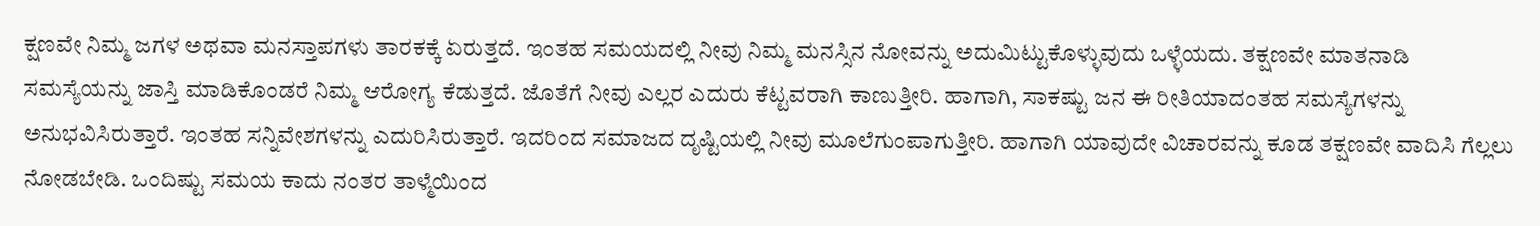ಕ್ಷಣವೇ ನಿಮ್ಮ ಜಗಳ ಅಥವಾ ಮನಸ್ತಾಪಗಳು ತಾರಕಕ್ಕೆ ಏರುತ್ತದೆ. ಇಂತಹ ಸಮಯದಲ್ಲಿ ನೀವು ನಿಮ್ಮ ಮನಸ್ಸಿನ ನೋವನ್ನು ಅದುಮಿಟ್ಟುಕೊಳ್ಳುವುದು ಒಳ್ಳೆಯದು. ತಕ್ಷಣವೇ ಮಾತನಾಡಿ ಸಮಸ್ಯೆಯನ್ನು ಜಾಸ್ತಿ ಮಾಡಿಕೊಂಡರೆ ನಿಮ್ಮ ಆರೋಗ್ಯ ಕೆಡುತ್ತದೆ. ಜೊತೆಗೆ ನೀವು ಎಲ್ಲರ ಎದುರು ಕೆಟ್ಟವರಾಗಿ ಕಾಣುತ್ತೀರಿ. ಹಾಗಾಗಿ, ಸಾಕಷ್ಟು ಜನ ಈ ರೀತಿಯಾದಂತಹ ಸಮಸ್ಯೆಗಳನ್ನು ಅನುಭವಿಸಿರುತ್ತಾರೆ. ಇಂತಹ ಸನ್ನಿವೇಶಗಳನ್ನು ಎದುರಿಸಿರುತ್ತಾರೆ. ಇದರಿಂದ ಸಮಾಜದ ದೃಷ್ಟಿಯಲ್ಲಿ ನೀವು ಮೂಲೆಗುಂಪಾಗುತ್ತೀರಿ. ಹಾಗಾಗಿ ಯಾವುದೇ ವಿಚಾರವನ್ನು ಕೂಡ ತಕ್ಷಣವೇ ವಾದಿಸಿ ಗೆಲ್ಲಲು ನೋಡಬೇಡಿ. ಒಂದಿಷ್ಟು ಸಮಯ ಕಾದು ನಂತರ ತಾಳ್ಮೆಯಿಂದ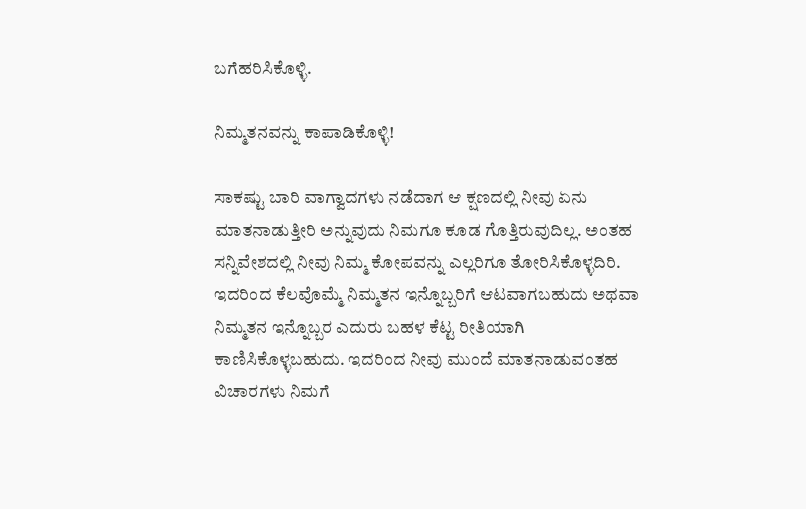ಬಗೆಹರಿಸಿಕೊಳ್ಳಿ.

ನಿಮ್ಮತನವನ್ನು ಕಾಪಾಡಿಕೊಳ್ಳಿ!

ಸಾಕಷ್ಟು ಬಾರಿ ವಾಗ್ವಾದಗಳು ನಡೆದಾಗ ಆ ಕ್ಷಣದಲ್ಲಿ ನೀವು ಏನು ಮಾತನಾಡುತ್ತೀರಿ ಅನ್ನುವುದು ನಿಮಗೂ ಕೂಡ ಗೊತ್ತಿರುವುದಿಲ್ಲ. ಅಂತಹ ಸನ್ನಿವೇಶದಲ್ಲಿ ನೀವು ನಿಮ್ಮ ಕೋಪವನ್ನು ಎಲ್ಲರಿಗೂ ತೋರಿಸಿಕೊಳ್ಳದಿರಿ. ಇದರಿಂದ ಕೆಲವೊಮ್ಮೆ ನಿಮ್ಮತನ ಇನ್ನೊಬ್ಬರಿಗೆ ಆಟವಾಗಬಹುದು ಅಥವಾ ನಿಮ್ಮತನ ಇನ್ನೊಬ್ಬರ ಎದುರು ಬಹಳ ಕೆಟ್ಟ ರೀತಿಯಾಗಿ ಕಾಣಿಸಿಕೊಳ್ಳಬಹುದು. ಇದರಿಂದ ನೀವು ಮುಂದೆ ಮಾತನಾಡುವಂತಹ ವಿಚಾರಗಳು ನಿಮಗೆ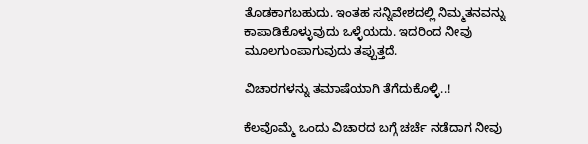ತೊಡಕಾಗಬಹುದು. ಇಂತಹ ಸನ್ನಿವೇಶದಲ್ಲಿ ನಿಮ್ಮತನವನ್ನು ಕಾಪಾಡಿಕೊಳ್ಳುವುದು ಒಳ್ಳೆಯದು. ಇದರಿಂದ ನೀವು ಮೂಲಗುಂಪಾಗುವುದು ತಪ್ಪುತ್ತದೆ.

ವಿಚಾರಗಳನ್ನು ತಮಾಷೆಯಾಗಿ ತೆಗೆದುಕೊಳ್ಳಿ..!

ಕೆಲವೊಮ್ಮೆ ಒಂದು ವಿಚಾರದ ಬಗ್ಗೆ ಚರ್ಚೆ ನಡೆದಾಗ ನೀವು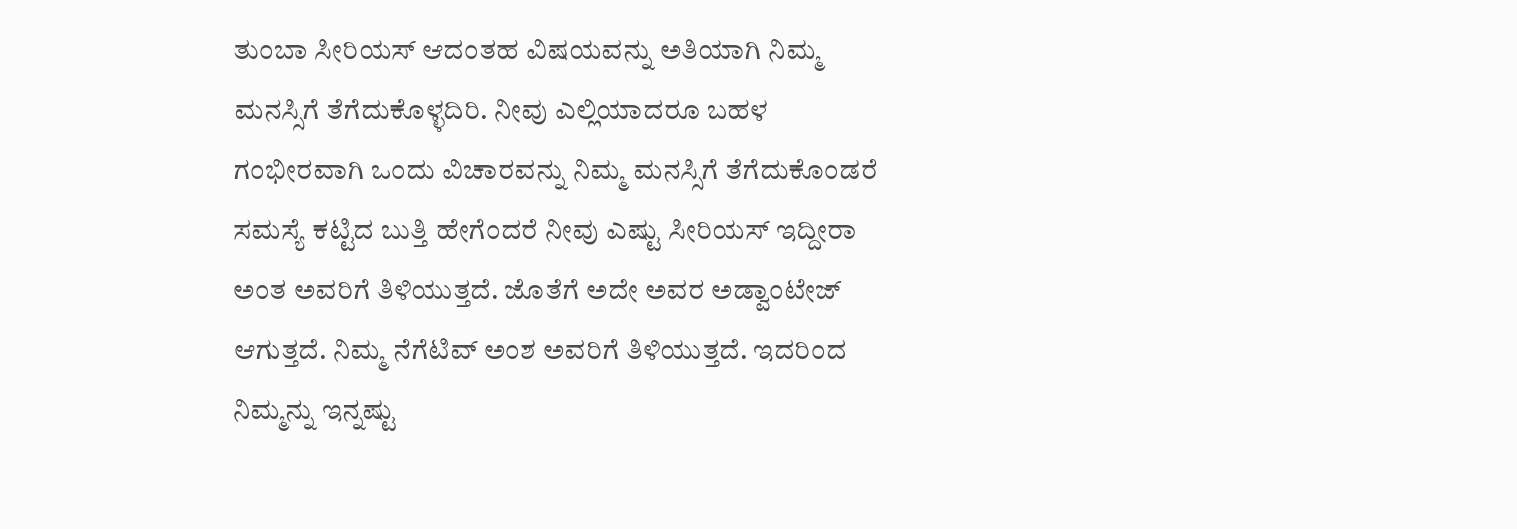ತುಂಬಾ ಸೀರಿಯಸ್ ಆದಂತಹ ವಿಷಯವನ್ನು ಅತಿಯಾಗಿ ನಿಮ್ಮ ಮನಸ್ಸಿಗೆ ತೆಗೆದುಕೊಳ್ಳದಿರಿ. ನೀವು ಎಲ್ಲಿಯಾದರೂ ಬಹಳ ಗಂಭೀರವಾಗಿ ಒಂದು ವಿಚಾರವನ್ನು ನಿಮ್ಮ ಮನಸ್ಸಿಗೆ ತೆಗೆದುಕೊಂಡರೆ ಸಮಸ್ಯೆ ಕಟ್ಟಿದ ಬುತ್ತಿ ಹೇಗೆಂದರೆ ನೀವು ಎಷ್ಟು ಸೀರಿಯಸ್ ಇದ್ದೀರಾ ಅಂತ ಅವರಿಗೆ ತಿಳಿಯುತ್ತದೆ. ಜೊತೆಗೆ ಅದೇ ಅವರ ಅಡ್ವಾಂಟೇಜ್ ಆಗುತ್ತದೆ. ನಿಮ್ಮ ನೆಗೆಟಿವ್ ಅಂಶ ಅವರಿಗೆ ತಿಳಿಯುತ್ತದೆ. ಇದರಿಂದ ನಿಮ್ಮನ್ನು ಇನ್ನಷ್ಟು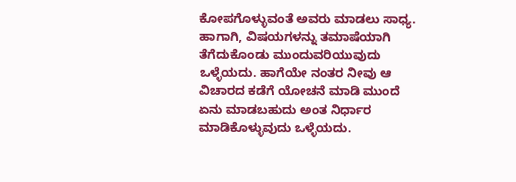ಕೋಪಗೊಳ್ಳುವಂತೆ ಅವರು ಮಾಡಲು ಸಾಧ್ಯ. ಹಾಗಾಗಿ, ವಿಷಯಗಳನ್ನು ತಮಾಷೆಯಾಗಿ ತೆಗೆದುಕೊಂಡು ಮುಂದುವರಿಯುವುದು ಒಳ್ಳೆಯದು. ಹಾಗೆಯೇ ನಂತರ ನೀವು ಆ ವಿಚಾರದ ಕಡೆಗೆ ಯೋಚನೆ ಮಾಡಿ ಮುಂದೆ ಏನು ಮಾಡಬಹುದು ಅಂತ ನಿರ್ಧಾರ ಮಾಡಿಕೊಳ್ಳುವುದು ಒಳ್ಳೆಯದು.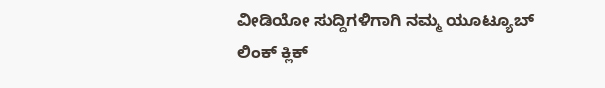ವೀಡಿಯೋ ಸುದ್ದಿಗಳಿಗಾಗಿ ನಮ್ಮ ಯೂಟ್ಯೂಬ್ ಲಿಂಕ್ ಕ್ಲಿಕ್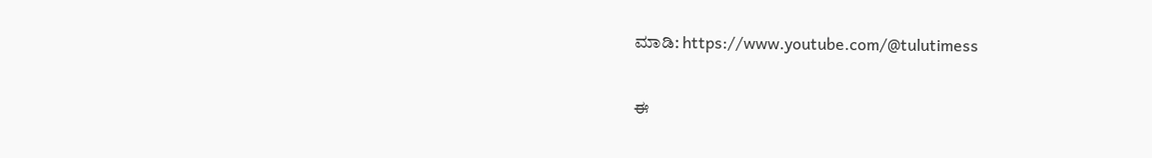ಮಾಡಿ: https://www.youtube.com/@tulutimess

ಈ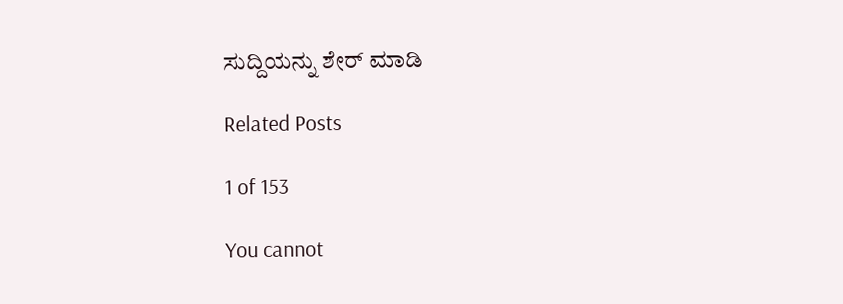ಸುದ್ದಿಯನ್ನು ಶೇರ್ ಮಾಡಿ

Related Posts

1 of 153

You cannot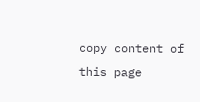copy content of this page